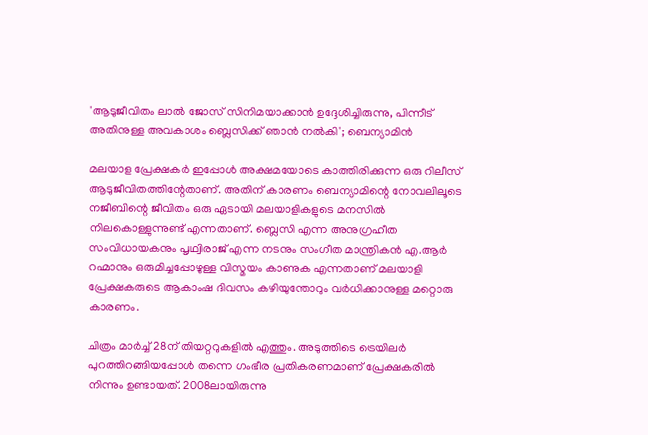'ആടുജീവിതം ലാൽ ജോസ് സിനിമയാക്കാൻ ഉദ്ദേശിച്ചിരുന്നു, പിന്നീട് അതിനുള്ള അവകാശം ബ്ലെസിക്ക് ഞാൻ നൽ‌കി'; ബെന്യാമിൻ

മലയാള പ്രേക്ഷകർ ഇപ്പോൾ അക്ഷമയോടെ കാത്തിരിക്കുന്ന ഒരു റിലീസ് ആടുജീവിതത്തിന്റേതാണ്. അതിന് കാരണം ബെന്യാമിന്റെ നോവലിലൂടെ നജീബിന്റെ ജീവിതം ഒരു ഏടായി മലയാളികളുടെ മനസിൽ നിലകൊള്ളുന്നുണ്ട് എന്നതാണ്. ബ്ലെസി എന്ന അനുഗ്രഹീത സംവിധായകനും പൃഥ്വിരാജ് എന്ന നടനും സംഗീത മാന്ത്രികൻ എ.ആർ റഹ്മാനും ഒരുമിച്ചപ്പോഴുള്ള വിസ്മയം കാണുക എന്നതാണ് മലയാളി പ്രേക്ഷകരുടെ ആകാംഷ ദിവസം കഴിയുന്തോറും വർധിക്കാനുള്ള മറ്റൊരു കാരണം.

ചിത്രം മാർച്ച് 28ന് തിയറ്ററുകളിൽ എത്തും. അടുത്തിടെ ട്രെയിലർ പുറത്തിറങ്ങിയപ്പോൾ തന്നെ ഗംഭീര പ്രതികരണമാണ് പ്രേക്ഷകരിൽ നിന്നും ഉണ്ടായത്. 2008ലായിരുന്നു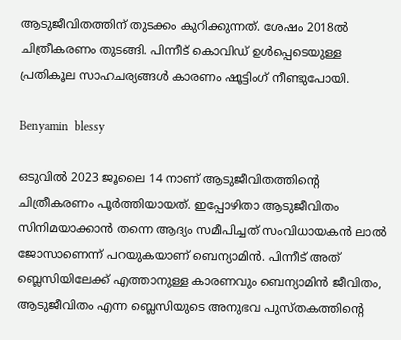ആടുജീവിതത്തിന് തുടക്കം കുറിക്കുന്നത്. ശേഷം 2018ൽ ചിത്രീകരണം തുടങ്ങി. പിന്നീട് കൊവിഡ് ഉൾപ്പെടെയുള്ള പ്രതികൂല സാഹചര്യങ്ങൾ കാരണം ഷൂട്ടിംഗ് നീണ്ടുപോയി.

Benyamin  blessy

ഒടുവിൽ 2023 ജൂലൈ 14 നാണ് ആടുജീവിതത്തിന്റെ ചിത്രീകരണം പൂർത്തിയായത്. ഇപ്പോഴിതാ ആടുജീവിതം സിനിമയാക്കാൻ തന്നെ ആദ്യം സമീപിച്ചത് സംവിധായകൻ ലാൽ ജോസാണെന്ന് പറയുകയാണ് ബെന്യാമിൻ. പിന്നീട് അത് ബ്ലെസിയിലേക്ക് എത്താനുള്ള കാരണവും ബെന്യാമിൻ ജീവിതം, ആടുജീവിതം എന്ന ബ്ലെസിയുടെ അനുഭവ പുസ്തകത്തിന്റെ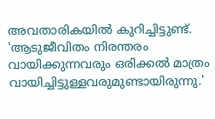അവതാരികയിൽ കുറിച്ചിട്ടുണ്ട്. 'ആടുജീവിതം നിരന്തരം വായിക്കുന്നവരും ഒരിക്കൽ മാത്രം വായിച്ചിട്ടുള്ളവരുമുണ്ടായിരുന്നു.'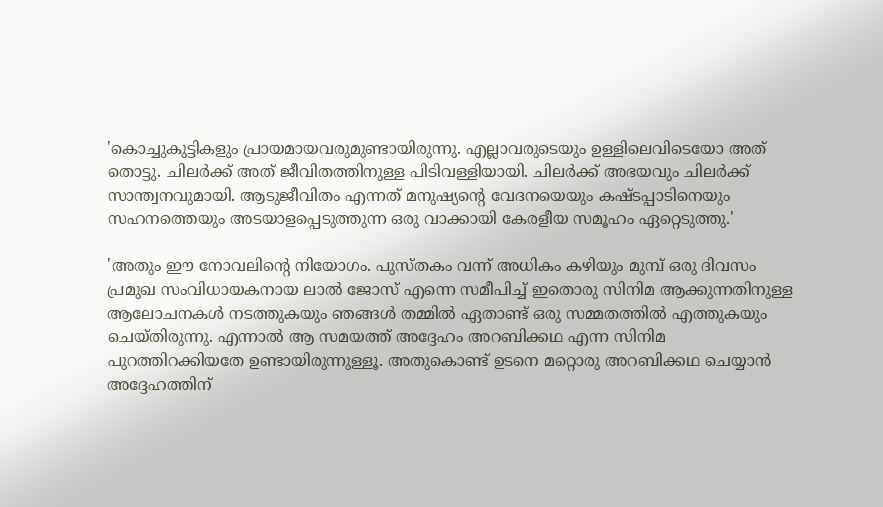'കൊച്ചുകുട്ടികളും പ്രായമായവരുമുണ്ടായിരുന്നു. എല്ലാവരുടെയും ഉള്ളിലെവിടെയോ അത് തൊട്ടു. ചിലർക്ക് അത് ജീവിതത്തിനുള്ള പിടിവള്ളിയായി. ചിലർക്ക് അഭയവും ചിലർക്ക് സാന്ത്വനവുമായി. ആടുജീവിതം എന്നത് മനുഷ്യന്റെ വേദനയെയും കഷ്ടപ്പാടിനെയും സഹനത്തെയും അടയാളപ്പെടുത്തുന്ന ഒരു വാക്കായി കേരളീയ സമൂഹം ഏറ്റെടുത്തു.'

'അതും ഈ നോവലിന്റെ നിയോഗം. പുസ്തകം വന്ന് അധികം കഴിയും മുമ്പ് ഒരു ദിവസം പ്രമുഖ സംവിധായകനായ ലാൽ ജോസ് എന്നെ സമീപിച്ച് ഇതൊരു സിനിമ ആക്കുന്നതിനുള്ള ആലോചനകൾ നടത്തുകയും ഞങ്ങൾ തമ്മിൽ ഏതാണ്ട് ഒരു സമ്മതത്തിൽ എത്തുകയും ചെയ്‌തിരുന്നു. എന്നാൽ ആ സമയത്ത് അദ്ദേഹം അറബിക്കഥ എന്ന സിനിമ പുറത്തിറക്കിയതേ ഉണ്ടായിരുന്നുള്ളൂ. അതുകൊണ്ട് ഉടനെ മറ്റൊരു അറബിക്കഥ ചെയ്യാൻ അദ്ദേഹത്തിന്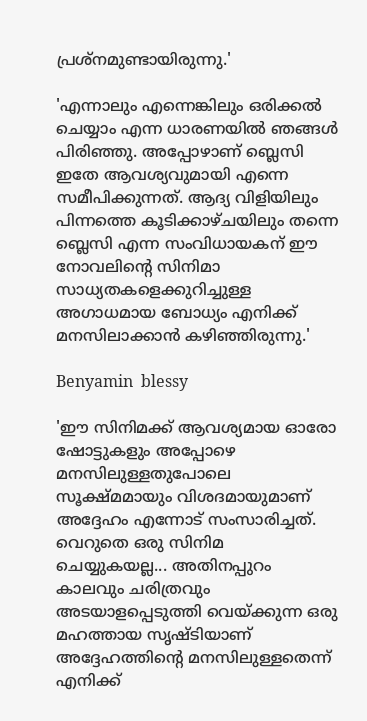പ്രശ്‌നമുണ്ടായിരുന്നു.'

'എന്നാലും എന്നെങ്കിലും ഒരിക്കൽ ചെയ്യാം എന്ന ധാരണയിൽ ഞങ്ങൾ പിരിഞ്ഞു. അപ്പോഴാണ് ബ്ലെസി ഇതേ ആവശ്യവുമായി എന്നെ സമീപിക്കുന്നത്. ആദ്യ വിളിയിലും പിന്നത്തെ കൂടിക്കാഴ്‌ചയിലും തന്നെ ബ്ലെസി എന്ന സംവിധായകന് ഈ നോവലിന്റെ സിനിമാ സാധ്യതകളെക്കുറിച്ചുള്ള അഗാധമായ ബോധ്യം എനിക്ക് മനസിലാക്കാൻ കഴിഞ്ഞിരുന്നു.'

Benyamin  blessy

'ഈ സിനിമക്ക് ആവശ്യമായ ഓരോ ഷോട്ടുകളും അപ്പോഴെ മനസിലുള്ളതുപോലെ സൂക്ഷ്മമായും വിശദമായുമാണ് അദ്ദേഹം എന്നോട് സംസാരിച്ചത്. വെറുതെ ഒരു സിനിമ ചെയ്യുകയല്ല... അതിനപ്പുറം കാലവും ചരിത്രവും അടയാളപ്പെടുത്തി വെയ്ക്കുന്ന ഒരു മഹത്തായ സൃഷ്ടിയാണ് അദ്ദേഹത്തിന്റെ മനസിലുള്ളതെന്ന് എനിക്ക്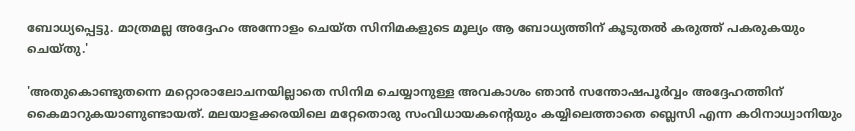ബോധ്യപ്പെട്ടു. മാത്രമല്ല അദ്ദേഹം അന്നോളം ചെയ്‌ത സിനിമകളുടെ മൂല്യം ആ ബോധ്യത്തിന് കൂടുതൽ കരുത്ത് പകരുകയും ചെയ്‌തു.'

'അതുകൊണ്ടുതന്നെ മറ്റൊരാലോചനയില്ലാതെ സിനിമ ചെയ്യാനുള്ള അവകാശം ഞാൻ സന്തോഷപൂർവ്വം അദ്ദേഹത്തിന് കൈമാറുകയാണുണ്ടായത്. മലയാളക്കരയിലെ മറ്റേതൊരു സംവിധായകന്റെയും കയ്യിലെത്താതെ ബ്ലെസി എന്ന കഠിനാധ്വാനിയും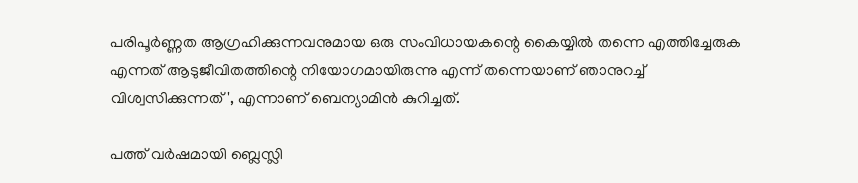പരിപൂർണ്ണത ആഗ്രഹിക്കുന്നവനുമായ ഒരു സംവിധായകന്റെ കൈയ്യിൽ തന്നെ എത്തിച്ചേരുക എന്നത് ആടുജീവിതത്തിന്റെ നിയോഗമായിരുന്നു എന്ന് തന്നെയാണ് ഞാനുറച്ച് വിശ്വസിക്കുന്നത്', എന്നാണ് ബെന്യാമിൻ കുറിച്ചത്.

പത്ത് വർഷമായി ബ്ലെസ്ലി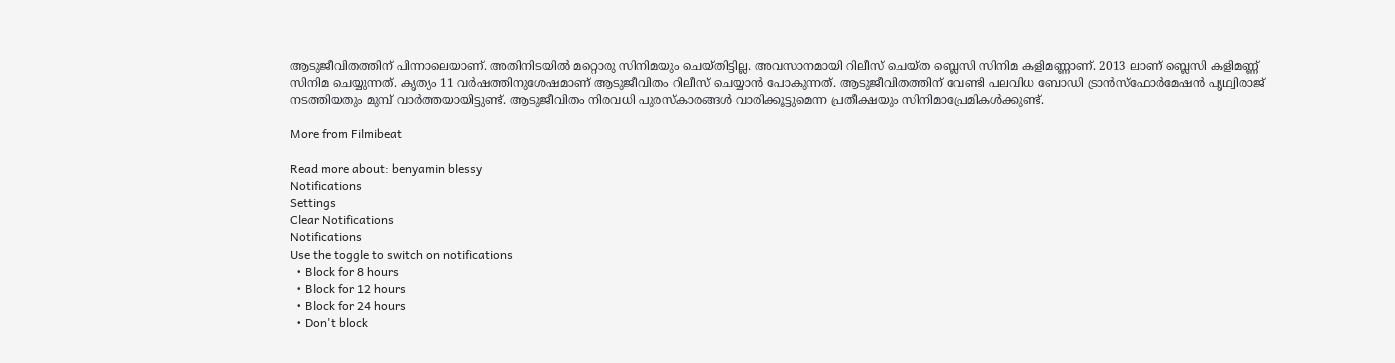ആടുജീവിതത്തിന് പിന്നാലെയാണ്. അതിനിടയിൽ മറ്റൊരു സിനിമയും ചെയ്തിട്ടില്ല. അവസാനമായി റിലീസ് ചെയ്ത ബ്ലെസി സിനിമ കളിമണ്ണാണ്. 2013 ലാണ് ബ്ലെസി കളിമണ്ണ് സിനിമ ചെയ്യുന്നത്. കൃത്യം 11 വർഷത്തിനുശേഷമാണ് ആടുജീവിതം റിലീസ് ചെയ്യാൻ പോകുന്നത്. ആടുജീവിതത്തിന് വേണ്ടി പലവിധ ബോഡി ട്രാൻസ്ഫോർമേഷൻ പൃഥ്വിരാജ് നടത്തിയതും മുമ്പ് വാർത്തയായിട്ടുണ്ട്. ആടുജീവിതം നിരവധി പുരസ്കാരങ്ങൾ വാരിക്കൂട്ടുമെന്ന പ്രതീക്ഷയും സിനിമാപ്രേമികൾക്കുണ്ട്.

More from Filmibeat

Read more about: benyamin blessy
Notifications
Settings
Clear Notifications
Notifications
Use the toggle to switch on notifications
  • Block for 8 hours
  • Block for 12 hours
  • Block for 24 hours
  • Don't block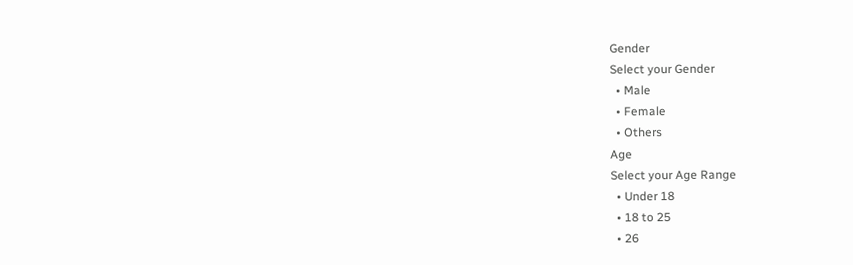Gender
Select your Gender
  • Male
  • Female
  • Others
Age
Select your Age Range
  • Under 18
  • 18 to 25
  • 26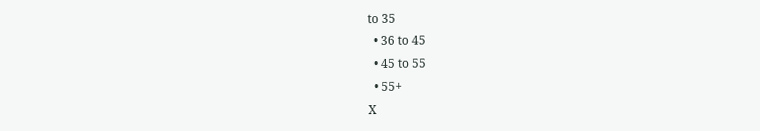to 35
  • 36 to 45
  • 45 to 55
  • 55+
X